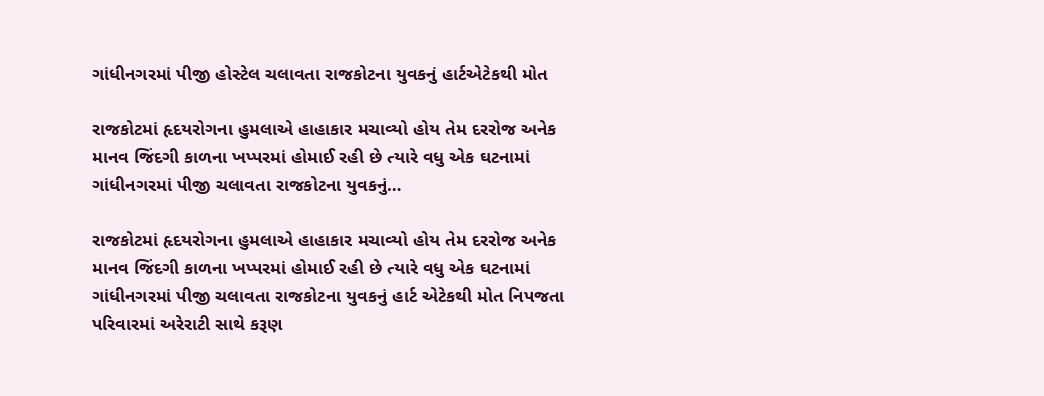ગાંધીનગરમાં પીજી હોસ્ટેલ ચલાવતા રાજકોટના યુવકનું હાર્ટએટેકથી મોત

રાજકોટમાં હૃદયરોગના હુમલાએ હાહાકાર મચાવ્યો હોય તેમ દરરોજ અનેક માનવ જિંદગી કાળના ખપ્પરમાં હોમાઈ રહી છે ત્યારે વધુ એક ઘટનામાં ગાંધીનગરમાં પીજી ચલાવતા રાજકોટના યુવકનું…

રાજકોટમાં હૃદયરોગના હુમલાએ હાહાકાર મચાવ્યો હોય તેમ દરરોજ અનેક માનવ જિંદગી કાળના ખપ્પરમાં હોમાઈ રહી છે ત્યારે વધુ એક ઘટનામાં ગાંધીનગરમાં પીજી ચલાવતા રાજકોટના યુવકનું હાર્ટ એટેકથી મોત નિપજતા પરિવારમાં અરેરાટી સાથે કરૂણ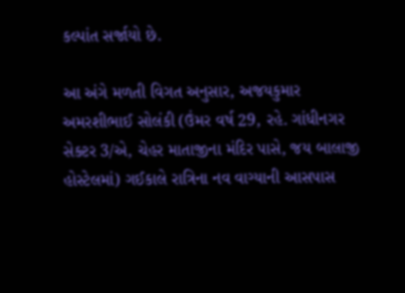કલ્પાંત સર્જાયો છે.

આ અંગે મળતી વિગત અનુસાર, અજયકુમાર અમરશીભાઈ સોલંકી (ઉંમર વર્ષ 29, રહે. ગાંધીનગર સેક્ટર 3/એ, ચેહર માતાજીના મંદિર પાસે, જય બાલાજી હોસ્ટેલમાં) ગઈકાલે રાત્રિના નવ વાગ્યાની આસપાસ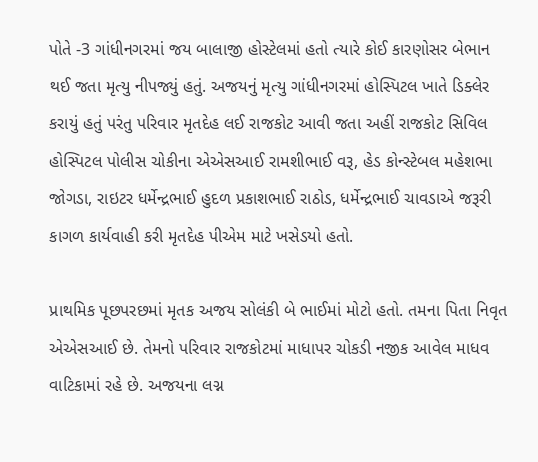પોતે -3 ગાંધીનગરમાં જય બાલાજી હોસ્ટેલમાં હતો ત્યારે કોઈ કારણોસર બેભાન થઈ જતા મૃત્યુ નીપજ્યું હતું. અજયનું મૃત્યુ ગાંધીનગરમાં હોસ્પિટલ ખાતે ડિક્લેર કરાયું હતું પરંતુ પરિવાર મૃતદેહ લઈ રાજકોટ આવી જતા અહીં રાજકોટ સિવિલ હોસ્પિટલ પોલીસ ચોકીના એએસઆઈ રામશીભાઈ વરૂ, હેડ કોન્સ્ટેબલ મહેશભા જોગડા, રાઇટર ધર્મેન્દ્રભાઈ હુદળ પ્રકાશભાઈ રાઠોડ, ધર્મેન્દ્રભાઈ ચાવડાએ જરૂરી કાગળ કાર્યવાહી કરી મૃતદેહ પીએમ માટે ખસેડયો હતો.

પ્રાથમિક પૂછપરછમાં મૃતક અજય સોલંકી બે ભાઈમાં મોટો હતો. તમના પિતા નિવૃત એએસઆઈ છે. તેમનો પરિવાર રાજકોટમાં માધાપર ચોકડી નજીક આવેલ માધવ વાટિકામાં રહે છે. અજયના લગ્ન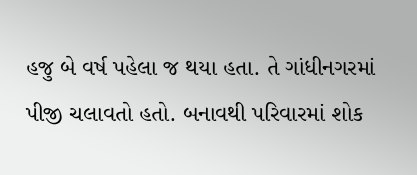હજુ બે વર્ષ પહેલા જ થયા હતા. તે ગાંધીનગરમાં પીજી ચલાવતો હતો. બનાવથી પરિવારમાં શોક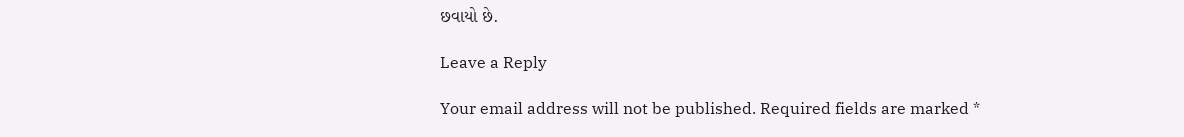છવાયો છે.

Leave a Reply

Your email address will not be published. Required fields are marked *